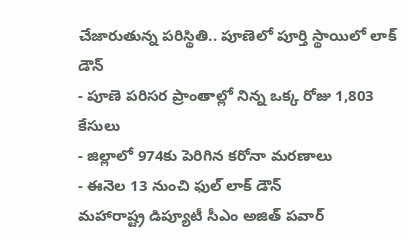చేజారుతున్న పరిస్థితి.. పూణెలో పూర్తి స్థాయిలో లాక్ డౌన్
- పూణె పరిసర ప్రాంతాల్లో నిన్న ఒక్క రోజు 1,803 కేసులు
- జిల్లాలో 974కు పెరిగిన కరోనా మరణాలు
- ఈనెల 13 నుంచి ఫుల్ లాక్ డౌన్
మహారాష్ట్ర డిప్యూటీ సీఎం అజిత్ పవార్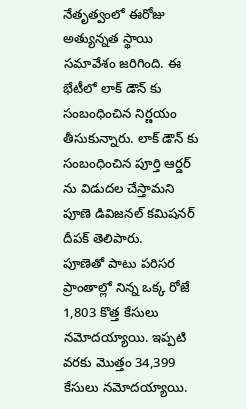నేతృత్వంలో ఈరోజు అత్యున్నత స్థాయి సమావేశం జరిగింది. ఈ భేటీలో లాక్ డౌన్ కు సంబంధించిన నిర్ణయం తీసుకున్నారు. లాక్ డౌన్ కు సంబంధించిన పూర్తి ఆర్డర్ ను విడుదల చేస్తామని పూణె డివిజనల్ కమిషనర్ దీపక్ తెలిపారు.
పూణెతో పాటు పరిసర ప్రాంతాల్లో నిన్న ఒక్క రోజే 1,803 కొత్త కేసులు నమోదయ్యాయి. ఇప్పటి వరకు మొత్తం 34,399 కేసులు నమోదయ్యాయి.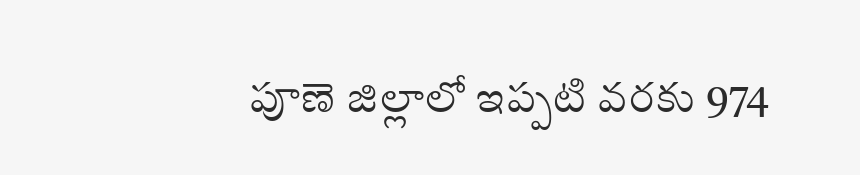పూణె జిల్లాలో ఇప్పటి వరకు 974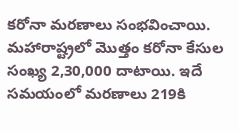కరోనా మరణాలు సంభవించాయి. మహారాష్ట్రలో మొత్తం కరోనా కేసుల సంఖ్య 2,30,000 దాటాయి. ఇదే సమయంలో మరణాలు 219కి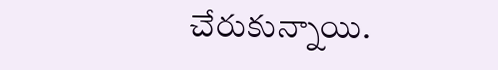చేరుకున్నాయి.